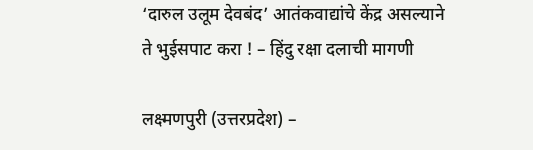‘दारुल उलूम देवबंद’ आतंकवाद्यांचे केंद्र असल्याने ते भुईसपाट करा ! – हिंदु रक्षा दलाची मागणी

लक्ष्मणपुरी (उत्तरप्रदेश) –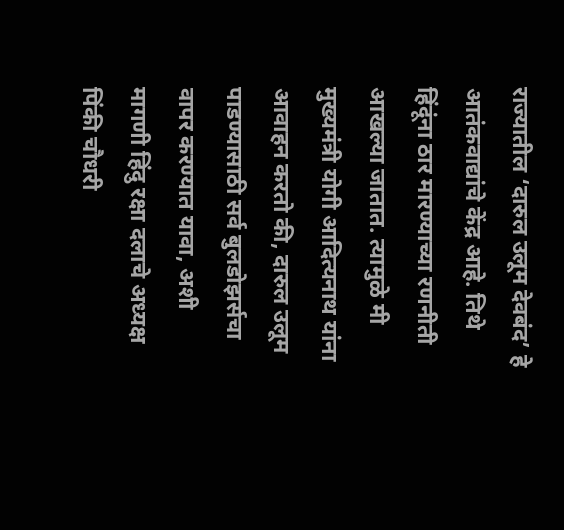राज्यातील ‘दारुल उलूम देवबंद’ हे आतंकवाद्यांचे केंद्र आहे. तिथे हिंदूंना ठार मारण्याच्या रणनीती आखल्या जातात. त्यामुळे मी मुख्यमंत्री योगी आदित्यनाथ यांना आवाहन करतो की, दारुल उलूम पाडण्यासाठी सर्व बुलडोझर्सचा वापर करण्यात यावा, अशी मागणी हिंदु रक्षा दलाचे अध्यक्ष पिंकी चौधरी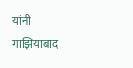यांनी गाझियाबाद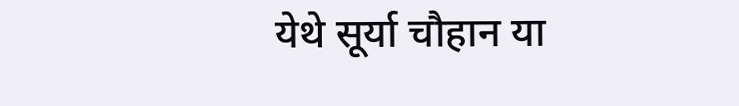येथे सूर्या चौहान या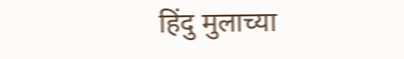हिंदु मुलाच्या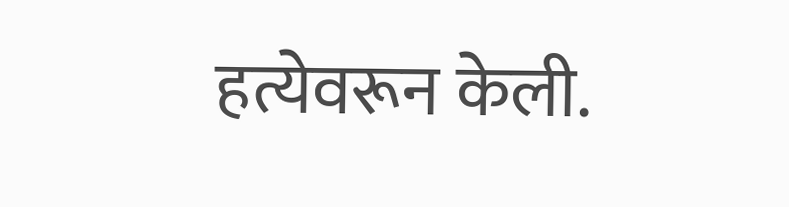हत्येवरून केली.